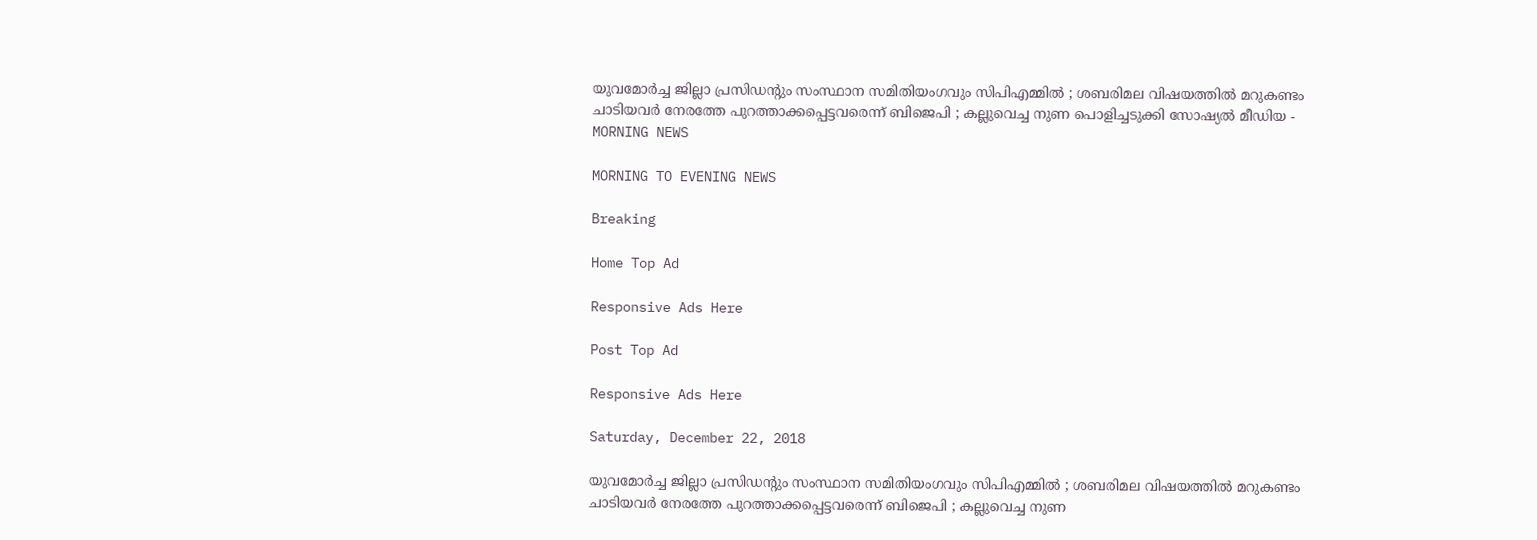യുവമോര്‍ച്ച ജില്ലാ പ്രസിഡന്റും സംസ്ഥാന സമിതിയംഗവും സിപിഎമ്മില്‍ ; ശബരിമല വിഷയത്തില്‍ മറുകണ്ടം ചാടിയവര്‍ നേരത്തേ പുറത്താക്കപ്പെട്ടവരെന്ന് ബിജെപി ; കല്ലുവെച്ച നുണ പൊളിച്ചടുക്കി സോഷ്യല്‍ മീഡിയ - MORNING NEWS

MORNING TO EVENING NEWS

Breaking

Home Top Ad

Responsive Ads Here

Post Top Ad

Responsive Ads Here

Saturday, December 22, 2018

യുവമോര്‍ച്ച ജില്ലാ പ്രസിഡന്റും സംസ്ഥാന സമിതിയംഗവും സിപിഎമ്മില്‍ ; ശബരിമല വിഷയത്തില്‍ മറുകണ്ടം ചാടിയവര്‍ നേരത്തേ പുറത്താക്കപ്പെട്ടവരെന്ന് ബിജെപി ; കല്ലുവെച്ച നുണ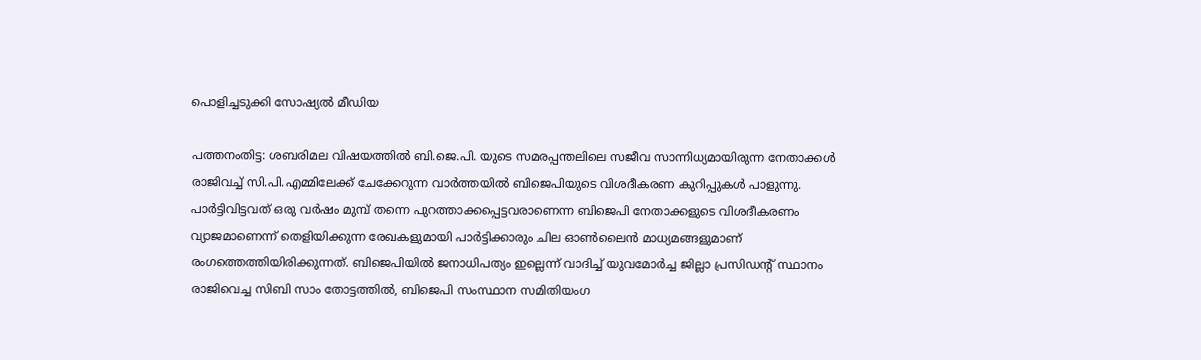പൊളിച്ചടുക്കി സോഷ്യല്‍ മീഡിയ

പത്തനംതിട്ട: ശബരിമല വിഷയത്തില്‍ ബി.ജെ.പി. യുടെ സമരപ്പന്തലിലെ സജീവ സാന്നിധ്യമായിരുന്ന നേതാക്കള്‍ രാജിവച്ച് സി.പി.എമ്മിലേക്ക് ചേക്കേറുന്ന വാര്‍ത്തയില്‍ ബിജെപിയുടെ വിശദീകരണ കുറിപ്പുകള്‍ പാളുന്നു. പാര്‍ട്ടിവിട്ടവത് ഒരു വര്‍ഷം മുമ്പ് തന്നെ പുറത്താക്കപ്പെട്ടവരാണെന്ന ബിജെപി നേതാക്കളുടെ വിശദീകരണം വ്യാജമാണെന്ന് തെളിയിക്കുന്ന രേഖകളുമായി പാര്‍ട്ടിക്കാരും ചില ഓണ്‍ലൈന്‍ മാധ്യമങ്ങളുമാണ് രംഗത്തെത്തിയിരിക്കുന്നത്. ബിജെപിയില്‍ ജനാധിപത്യം ഇല്ലെന്ന് വാദിച്ച് യുവമോര്‍ച്ച ജില്ലാ പ്രസിഡന്റ് സ്ഥാനം രാജിവെച്ച സിബി സാം തോട്ടത്തില്‍, ബിജെപി സംസ്ഥാന സമിതിയംഗ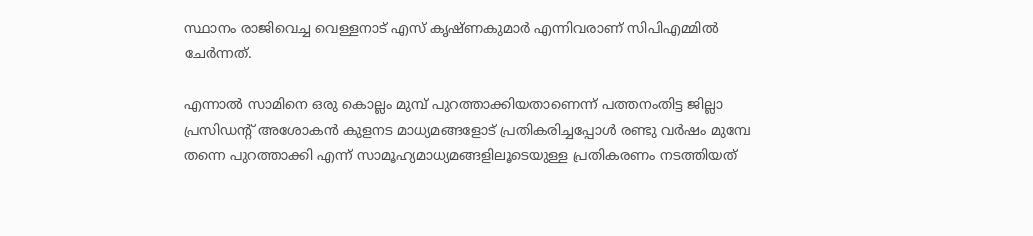സ്ഥാനം രാജിവെച്ച വെള്ളനാട് എസ് കൃഷ്ണകുമാര്‍ എന്നിവരാണ് സിപിഎമ്മില്‍ ചേര്‍ന്നത്.

എന്നാല്‍ സാമിനെ ഒരു കൊല്ലം മുമ്പ് പുറത്താക്കിയതാണെന്ന് പത്തനംതിട്ട ജില്ലാ പ്രസിഡന്റ് അശോകന്‍ കുളനട മാധ്യമങ്ങളോട് പ്രതികരിച്ചപ്പോള്‍ രണ്ടു വര്‍ഷം മുമ്പേ തന്നെ പുറത്താക്കി എന്ന് സാമൂഹ്യമാധ്യമങ്ങളിലൂടെയുള്ള പ്രതികരണം നടത്തിയത്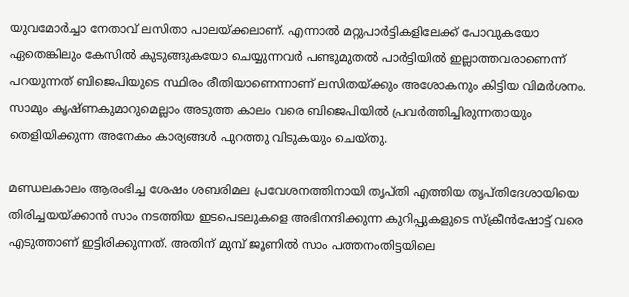യുവമോര്‍ച്ചാ നേതാവ് ലസിതാ പാലയ്ക്കലാണ്. എന്നാല്‍ മറ്റുപാര്‍ട്ടികളിലേക്ക് പോവുകയോ ഏതെങ്കിലും കേസില്‍ കുടുങ്ങുകയോ ചെയ്യുന്നവര്‍ പണ്ടുമുതല്‍ പാര്‍ട്ടിയില്‍ ഇല്ലാത്തവരാണെന്ന് പറയുന്നത് ബിജെപിയുടെ സ്ഥിരം രീതിയാണെന്നാണ് ലസിതയ്ക്കും അശോകനും കിട്ടിയ വിമര്‍ശനം. സാമും കൃഷ്ണകുമാറുമെല്ലാം അടുത്ത കാലം വരെ ബിജെപിയില്‍ പ്രവര്‍ത്തിച്ചിരുന്നതായും തെളിയിക്കുന്ന അനേകം കാര്യങ്ങള്‍ പുറത്തു വിടുകയും ചെയ്തു.

മണ്ഡലകാലം ആരംഭിച്ച ശേഷം ശബരിമല പ്രവേശനത്തിനായി തൃപ്തി എത്തിയ തൃപ്തിദേശായിയെ തിരിച്ചയയ്ക്കാന്‍ സാം നടത്തിയ ഇടപെടലുകളെ അഭിനന്ദിക്കുന്ന കുറിപ്പുകളുടെ സ്‌ക്രീന്‍ഷോട്ട് വരെ എടുത്താണ് ഇട്ടിരിക്കുന്നത്. അതിന് മുമ്പ് ജൂണില്‍ സാം പത്തനംതിട്ടയിലെ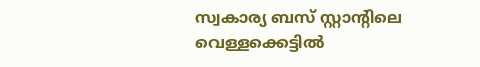സ്വകാര്യ ബസ് സ്റ്റാന്റിലെ വെള്ളക്കെട്ടില്‍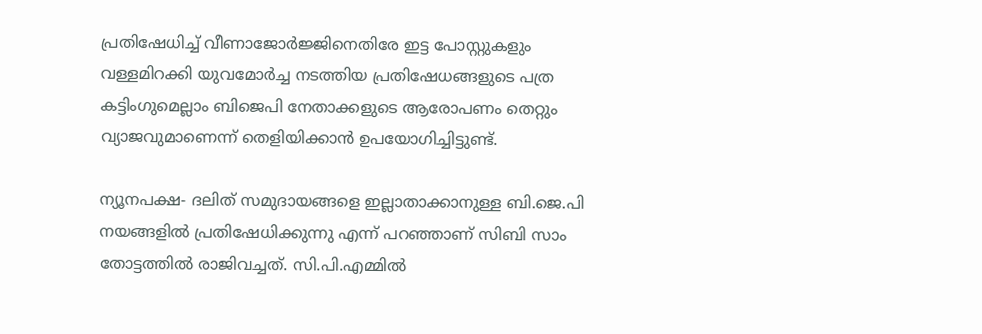പ്രതിഷേധിച്ച് വീണാജോര്‍ജ്ജിനെതിരേ ഇട്ട പോസ്റ്റുകളും വള്ളമിറക്കി യുവമോര്‍ച്ച നടത്തിയ പ്രതിഷേധങ്ങളുടെ പത്ര കട്ടിംഗുമെല്ലാം ബിജെപി നേതാക്കളുടെ ആരോപണം തെറ്റും വ്യാജവുമാണെന്ന് തെളിയിക്കാന്‍ ഉപയോഗിച്ചിട്ടുണ്ട്.

ന്യൂനപക്ഷ- ദലിത് സമുദായങ്ങളെ ഇല്ലാതാക്കാനുള്ള ബി.ജെ.പി നയങ്ങളില്‍ പ്രതിഷേധിക്കുന്നു എന്ന് പറഞ്ഞാണ് സിബി സാം തോട്ടത്തില്‍ രാജിവച്ചത്. സി.പി.എമ്മില്‍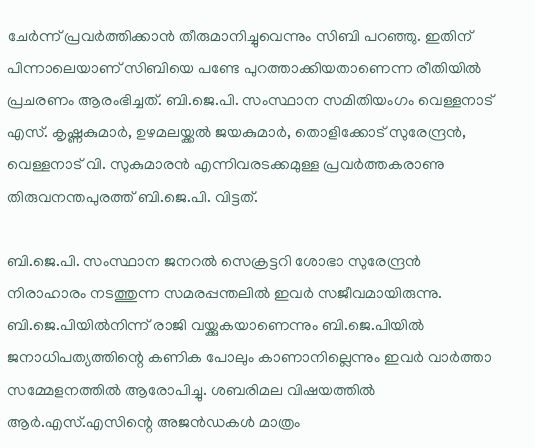ചേര്‍ന്ന് പ്രവര്‍ത്തിക്കാന്‍ തീരുമാനിച്ചുവെന്നും സിബി പറഞ്ഞു. ഇതിന് പിന്നാലെയാണ് സിബിയെ പണ്ടേ പുറത്താക്കിയതാണെന്ന രീതിയില്‍ പ്രചരണം ആരംഭിച്ചത്. ബി.ജെ.പി. സംസ്ഥാന സമിതിയംഗം വെള്ളനാട് എസ്. കൃഷ്ണകുമാര്‍, ഉഴമലയ്ക്കല്‍ ജയകുമാര്‍, തൊളിക്കോട് സുരേന്ദ്രന്‍, വെള്ളനാട് വി. സുകുമാരന്‍ എന്നിവരടക്കമുള്ള പ്രവര്‍ത്തകരാണു തിരുവനന്തപുരത്ത് ബി.ജെ.പി. വിട്ടത്.

ബി.ജെ.പി. സംസ്ഥാന ജനറല്‍ സെക്രട്ടറി ശോഭാ സുരേന്ദ്രന്‍ നിരാഹാരം നടത്തുന്ന സമരപ്പന്തലില്‍ ഇവര്‍ സജീവമായിരുന്നു. ബി.ജെ.പിയില്‍നിന്ന് രാജി വയ്ക്കുകയാണെന്നും ബി.ജെ.പിയില്‍ ജനാധിപത്യത്തിന്റെ കണിക പോലും കാണാനില്ലെന്നും ഇവര്‍ വാര്‍ത്താ സമ്മേളനത്തില്‍ ആരോപിച്ചു. ശബരിമല വിഷയത്തില്‍ ആര്‍.എസ്.എസിന്റെ അജന്‍ഡകള്‍ മാത്രം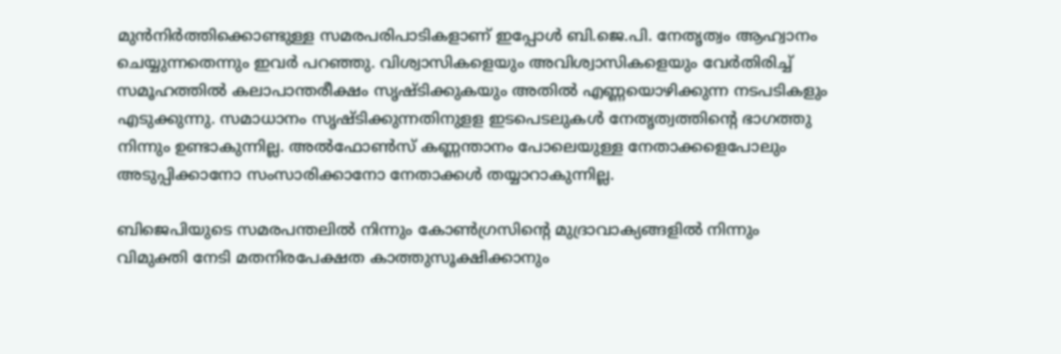മുന്‍നിര്‍ത്തിക്കൊണ്ടുള്ള സമരപരിപാടികളാണ് ഇപ്പോള്‍ ബി.ജെ.പി. നേതൃത്വം ആഹ്വാനം ചെയ്യുന്നതെന്നും ഇവര്‍ പറഞ്ഞു. വിശ്വാസികളെയും അവിശ്വാസികളെയും വേര്‍തിരിച്ച് സമൂഹത്തില്‍ കലാപാന്തരീക്ഷം സൃഷ്ടിക്കുകയും അതില്‍ എണ്ണയൊഴിക്കുന്ന നടപടികളും എടുക്കുന്നു. സമാധാനം സൃഷ്ടിക്കുന്നതിനുളള ഇടപെടലുകള്‍ നേതൃത്വത്തിന്റെ ഭാഗത്തു നിന്നും ഉണ്ടാകുന്നില്ല. അല്‍ഫോണ്‍സ് കണ്ണന്താനം പോലെയുള്ള നേതാക്കളെപോലും അടുപ്പിക്കാനോ സംസാരിക്കാനോ നേതാക്കള്‍ തയ്യാറാകുന്നില്ല.

ബിജെപിയുടെ സമരപന്തലില്‍ നിന്നും കോണ്‍ഗ്രസിന്റെ മുദ്രാവാക്യങ്ങളില്‍ നിന്നും വിമുക്തി നേടി മതനിരപേക്ഷത കാത്തുസൂക്ഷിക്കാനും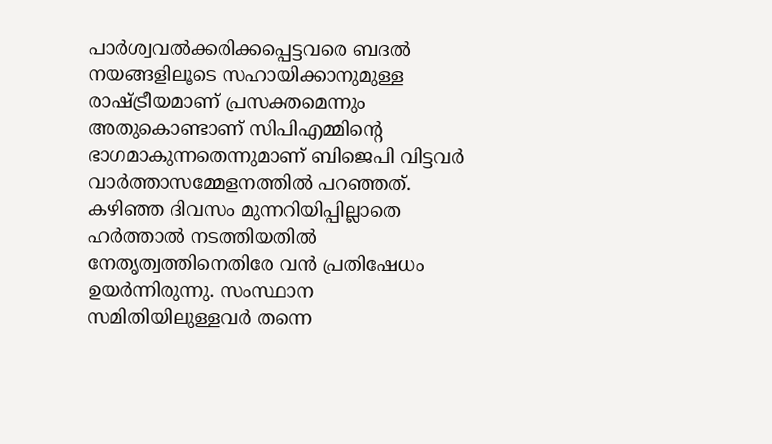പാര്‍ശ്വവല്‍ക്കരിക്കപ്പെട്ടവരെ ബദല്‍ നയങ്ങളിലൂടെ സഹായിക്കാനുമുള്ള രാഷ്ട്രീയമാണ് പ്രസക്തമെന്നും അതുകൊണ്ടാണ് സിപിഎമ്മിന്റെ ഭാഗമാകുന്നതെന്നുമാണ് ബിജെപി വിട്ടവര്‍ വാര്‍ത്താസമ്മേളനത്തില്‍ പറഞ്ഞത്. കഴിഞ്ഞ ദിവസം മുന്നറിയിപ്പില്ലാതെ ഹര്‍ത്താല്‍ നടത്തിയതില്‍ നേതൃത്വത്തിനെതിരേ വന്‍ പ്രതിഷേധം ഉയര്‍ന്നിരുന്നു. സംസ്ഥാന സമിതിയിലുള്ളവര്‍ തന്നെ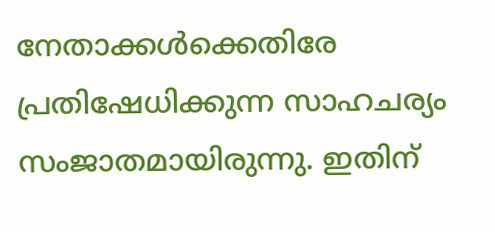നേതാക്കള്‍ക്കെതിരേ പ്രതിഷേധിക്കുന്ന സാഹചര്യം സംജാതമായിരുന്നു. ഇതിന്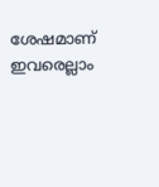ശേഷമാണ് ഇവരെല്ലാം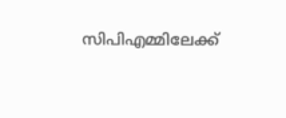സിപിഎമ്മിലേക്ക്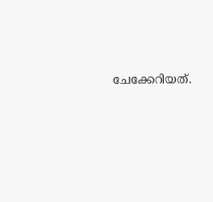ചേക്കേറിയത്.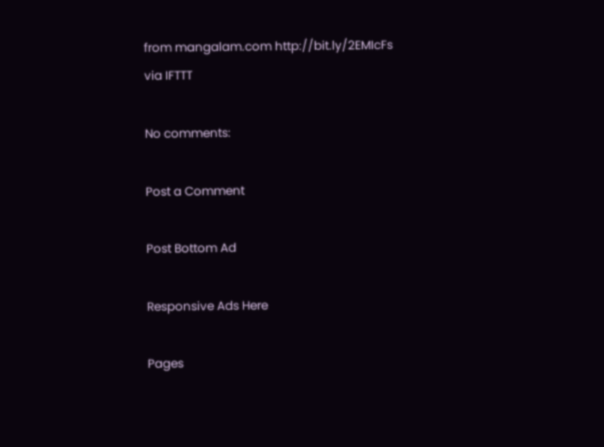from mangalam.com http://bit.ly/2EMIcFs
via IFTTT

No comments:

Post a Comment

Post Bottom Ad

Responsive Ads Here

Pages